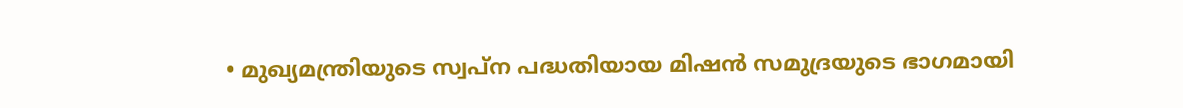• മുഖ്യമന്ത്രിയുടെ സ്വപ്ന പദ്ധതിയായ മിഷന്‍ സമുദ്രയുടെ ഭാഗമായി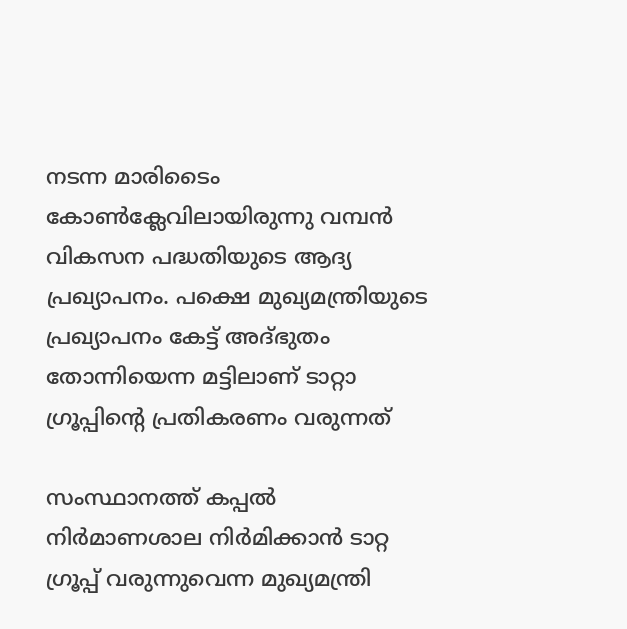നടന്ന മാരിടൈം കോണ്‍ക്ലേവിലായിരുന്നു വമ്പന്‍ വികസന പദ്ധതിയുടെ ആദ്യ പ്രഖ്യാപനം. പക്ഷെ മുഖ്യമന്ത്രിയുടെ പ്രഖ്യാപനം കേട്ട് അദ്ഭുതം തോന്നിയെന്ന മട്ടിലാണ് ടാറ്റാ ഗ്രൂപ്പിന്‍റെ പ്രതികരണം വരുന്നത്

സംസ്ഥാനത്ത് കപ്പല്‍ നിര്‍മാണശാല നിര്‍മിക്കാന്‍ ടാറ്റ ഗ്രൂപ്പ് വരുന്നുവെന്ന മുഖ്യമന്ത്രി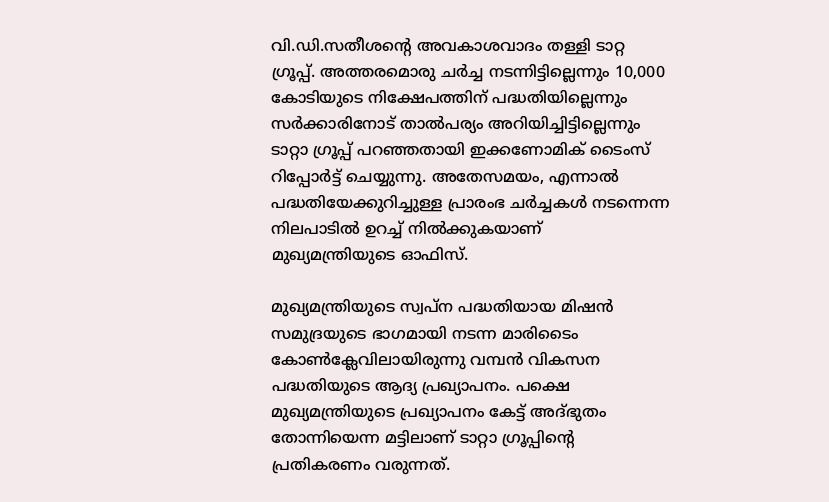വി.ഡി.സതീശന്‍റെ അവകാശവാദം തള്ളി ടാറ്റ ഗ്രൂപ്പ്. അത്തരമൊരു ചര്‍ച്ച നടന്നിട്ടില്ലെന്നും 10,000 കോടിയുടെ നിക്ഷേപത്തിന് പദ്ധതിയില്ലെന്നും സര്‍ക്കാരിനോട് താല്‍പര്യം അറിയിച്ചിട്ടില്ലെന്നും ടാറ്റാ ഗ്രൂപ്പ് പറഞ്ഞതായി ഇക്കണോമിക് ടൈംസ് റിപ്പോര്‍ട്ട് ചെയ്യുന്നു. അതേസമയം, എന്നാല്‍ പദ്ധതിയേക്കുറിച്ചുള്ള പ്രാരംഭ ചര്‍ച്ചകള്‍ നടന്നെന്ന നിലപാടില്‍ ഉറച്ച് നില്‍ക്കുകയാണ് മുഖ്യമന്ത്രിയുടെ ഓഫിസ്.

മുഖ്യമന്ത്രിയുടെ സ്വപ്ന പദ്ധതിയായ മിഷന്‍ സമുദ്രയുടെ ഭാഗമായി നടന്ന മാരിടൈം കോണ്‍ക്ലേവിലായിരുന്നു വമ്പന്‍ വികസന പദ്ധതിയുടെ ആദ്യ പ്രഖ്യാപനം. പക്ഷെ മുഖ്യമന്ത്രിയുടെ പ്രഖ്യാപനം കേട്ട് അദ്ഭുതം തോന്നിയെന്ന മട്ടിലാണ് ടാറ്റാ ഗ്രൂപ്പിന്‍റെ പ്രതികരണം വരുന്നത്.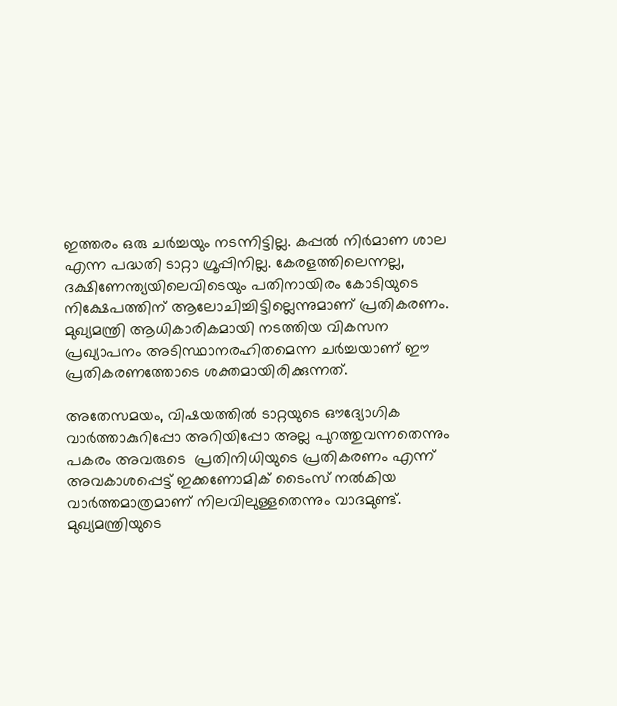ഇത്തരം ഒരു ചര്‍ച്ചയും നടന്നിട്ടില്ല. കപ്പല്‍ നിര്‍മാണ ശാല എന്ന പദ്ധതി ടാറ്റാ ഗ്രൂപ്പിനില്ല. കേരളത്തിലെന്നല്ല, ദക്ഷിണേന്ത്യയിലെവിടെയും പതിനായിരം കോടിയുടെ നിക്ഷേപത്തിന് ആലോചിച്ചിട്ടില്ലെന്നുമാണ് പ്രതികരണം. മുഖ്യമന്ത്രി ആധികാരികമായി നടത്തിയ വികസന പ്രഖ്യാപനം അടിസ്ഥാനരഹിതമെന്ന ചര്‍ച്ചയാണ് ഈ പ്രതികരണത്തോടെ ശക്തമായിരിക്കുന്നത്.

അതേസമയം, വിഷയത്തില്‍ ടാറ്റയുടെ ഔദ്യോഗിക വാര്‍ത്താകുറിപ്പോ അറിയിപ്പോ അല്ല പുറത്തുവന്നതെന്നും പകരം അവരുടെ  പ്രതിനിധിയുടെ പ്രതികരണം എന്ന് അവകാശപ്പെട്ട് ഇക്കണോമിക് ടൈംസ് നല്‍കിയ വാര്‍ത്തമാത്രമാണ് നിലവിലുള്ളതെന്നും വാദമുണ്ട്. മുഖ്യമന്ത്രിയുടെ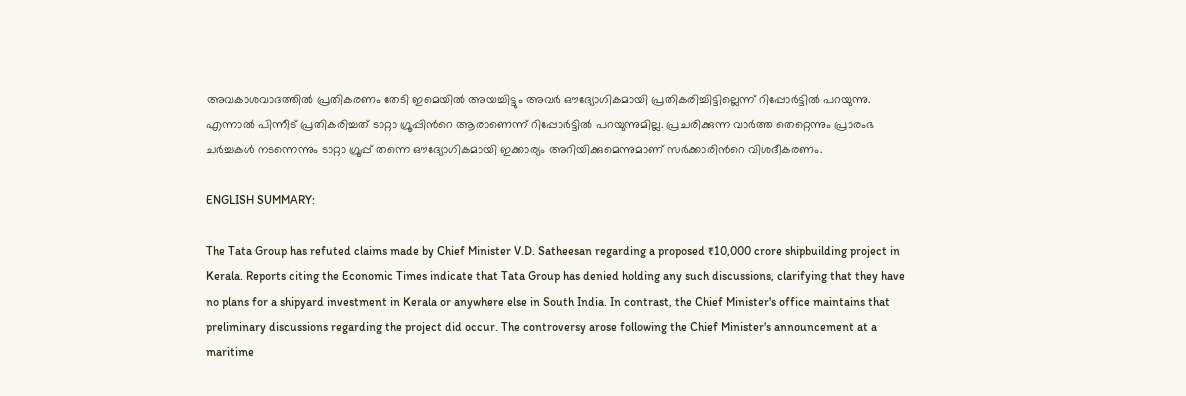അവകാശവാദത്തില്‍ പ്രതികരണം തേടി ഇമെയില്‍ അയച്ചിട്ടും അവര്‍ ഔദ്യോഗികമായി പ്രതികരിച്ചിട്ടില്ലെന്ന് റിപ്പോര്‍ട്ടില്‍ പറയുന്നു. എന്നാല്‍ പിന്നീട് പ്രതികരിച്ചത് ടാറ്റാ ഗ്രൂപ്പിന്‍റെ ആരാണെന്ന് റിപ്പോര്‍ട്ടില്‍ പറയുന്നുമില്ല. പ്രചരിക്കുന്ന വാര്‍ത്ത തെറ്റെന്നും പ്രാരംഭ ചര്‍ച്ചകള്‍ നടന്നെന്നും ടാറ്റാ ഗ്രൂപ്പ് തന്നെ ഔദ്യോഗികമായി ഇക്കാര്യം അറിയിക്കുമെന്നുമാണ് സര്‍ക്കാരിന്‍റെ വിശദീകരണം.

ENGLISH SUMMARY:

The Tata Group has refuted claims made by Chief Minister V.D. Satheesan regarding a proposed ₹10,000 crore shipbuilding project in Kerala. Reports citing the Economic Times indicate that Tata Group has denied holding any such discussions, clarifying that they have no plans for a shipyard investment in Kerala or anywhere else in South India. In contrast, the Chief Minister's office maintains that preliminary discussions regarding the project did occur. The controversy arose following the Chief Minister's announcement at a maritime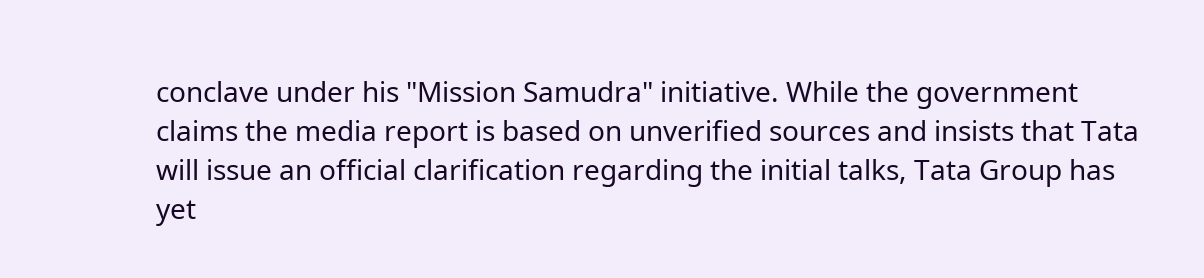conclave under his "Mission Samudra" initiative. While the government claims the media report is based on unverified sources and insists that Tata will issue an official clarification regarding the initial talks, Tata Group has yet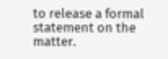to release a formal statement on the matter.